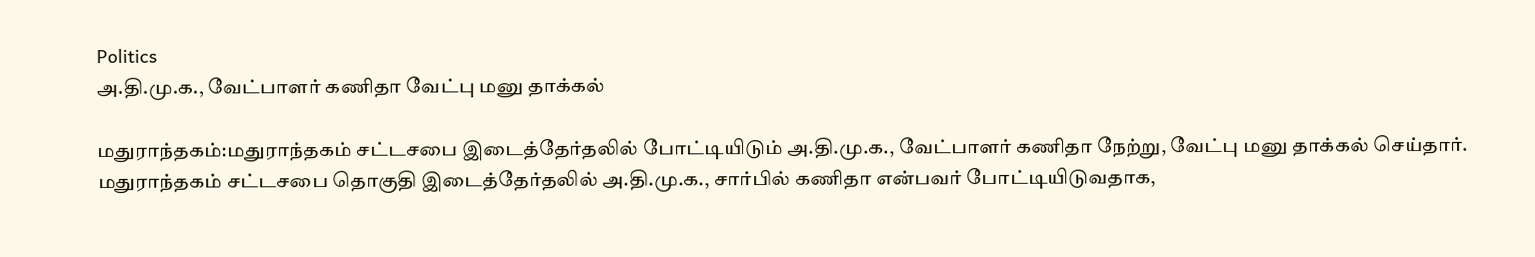Politics
அ.தி.மு.க., வேட்பாளர் கணிதா வேட்பு மனு தாக்கல்

மதுராந்தகம்:மதுராந்தகம் சட்டசபை இடைத்தேர்தலில் போட்டியிடும் அ.தி.மு.க., வேட்பாளர் கணிதா நேற்று, வேட்பு மனு தாக்கல் செய்தார்.
மதுராந்தகம் சட்டசபை தொகுதி இடைத்தேர்தலில் அ.தி.மு.க., சார்பில் கணிதா என்பவர் போட்டியிடுவதாக,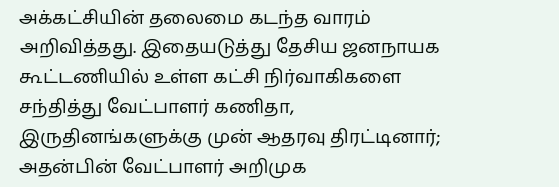அக்கட்சியின் தலைமை கடந்த வாரம் அறிவித்தது. இதையடுத்து தேசிய ஜனநாயக கூட்டணியில் உள்ள கட்சி நிர்வாகிகளை சந்தித்து வேட்பாளர் கணிதா, இருதினங்களுக்கு முன் ஆதரவு திரட்டினார்; அதன்பின் வேட்பாளர் அறிமுக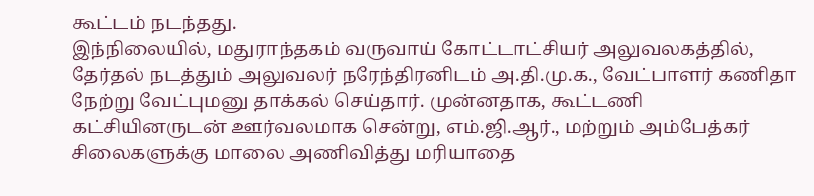கூட்டம் நடந்தது.
இந்நிலையில், மதுராந்தகம் வருவாய் கோட்டாட்சியர் அலுவலகத்தில், தேர்தல் நடத்தும் அலுவலர் நரேந்திரனிடம் அ.தி.மு.க., வேட்பாளர் கணிதா நேற்று வேட்புமனு தாக்கல் செய்தார். முன்னதாக, கூட்டணி கட்சியினருடன் ஊர்வலமாக சென்று, எம்.ஜி.ஆர்., மற்றும் அம்பேத்கர் சிலைகளுக்கு மாலை அணிவித்து மரியாதை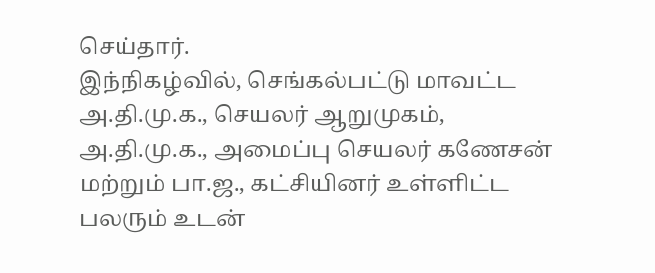செய்தார்.
இந்நிகழ்வில், செங்கல்பட்டு மாவட்ட அ.தி.மு.க., செயலர் ஆறுமுகம், அ.தி.மு.க., அமைப்பு செயலர் கணேசன் மற்றும் பா.ஜ., கட்சியினர் உள்ளிட்ட பலரும் உடன்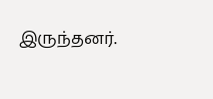இருந்தனர்.